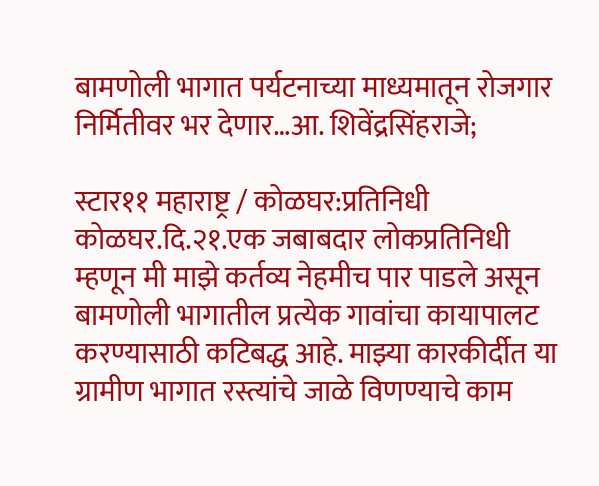बामणोली भागात पर्यटनाच्या माध्यमातून रोजगार निर्मितीवर भर देणार…आ. शिवेंद्रसिंहराजे;

स्टार११ महाराष्ट्र / कोळघर:प्रतिनिधी
कोळघर.दि.२१.एक जबाबदार लोकप्रतिनिधी म्हणून मी माझे कर्तव्य नेहमीच पार पाडले असून बामणोली भागातील प्रत्येक गावांचा कायापालट करण्यासाठी कटिबद्ध आहे. माझ्या कारकीर्दीत या ग्रामीण भागात रस्त्यांचे जाळे विणण्याचे काम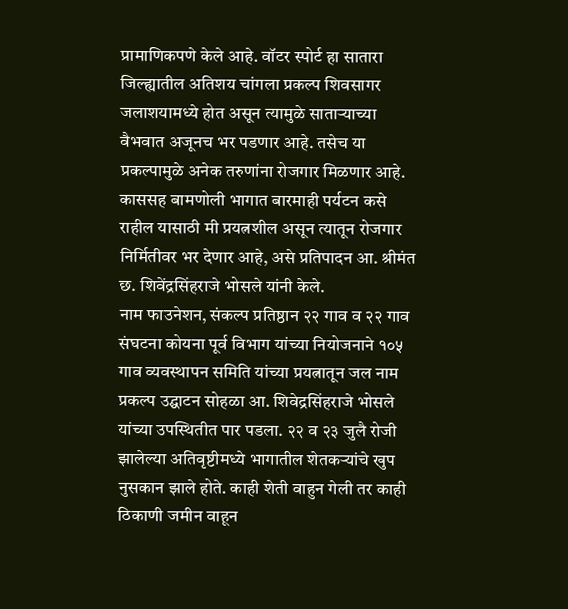प्रामाणिकपणे केले आहे. वॉटर स्पोर्ट हा सातारा जिल्ह्यातील अतिशय चांगला प्रकल्प शिवसागर जलाशयामध्ये होत असून त्यामुळे साताऱ्याच्या वैभवात अजूनच भर पडणार आहे. तसेच या प्रकल्पामुळे अनेक तरुणांना रोजगार मिळणार आहे. काससह बामणोली भागात बारमाही पर्यटन कसे राहील यासाठी मी प्रयत्नशील असून त्यातून रोजगार निर्मितीवर भर देणार आहे, असे प्रतिपादन आ. श्रीमंत छ. शिवेंद्रसिंहराजे भोसले यांनी केले.
नाम फाउनेशन, संकल्प प्रतिष्ठान २२ गाव व २२ गाव संघटना कोयना पूर्व विभाग यांच्या नियोजनाने १०५ गाव व्यवस्थापन समिति यांच्या प्रयत्नातून जल नाम प्रकल्प उद्घाटन सोहळा आ. शिवेद्रसिंहराजे भोसले यांच्या उपस्थितीत पार पडला. २२ व २३ जुलै रोजी झालेल्या अतिवृष्टीमध्ये भागातील शेतकऱ्यांचे खुप नुसकान झाले होते. काही शेती वाहुन गेली तर काही ठिकाणी जमीन वाहून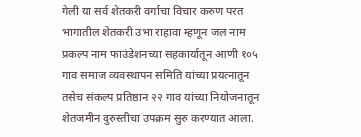गेली या सर्व शेतकरी वर्गाचा विचार करुण परत भागातील शेतकरी उभा राहावा म्हणून जल नाम प्रकल्प नाम फाउंडेशनच्या सहकार्यातून आणी १०५ गाव समाज व्यवस्थापन समिति यांच्या प्रयत्नातून तसेच संकल्प प्रतिष्ठान २२ गाव यांच्या नियोजनातून शेतजमीन दुरुस्तीचा उपक्रम सुरु करण्यात आला.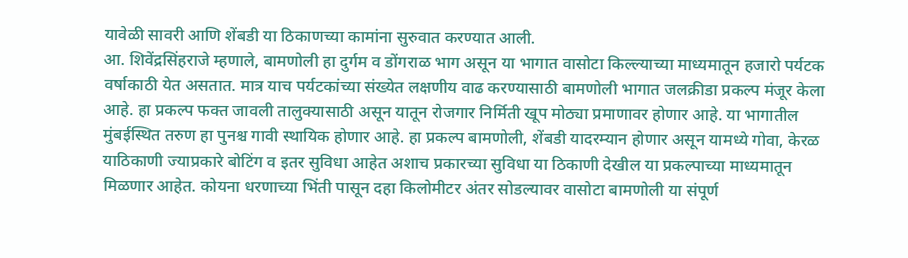यावेळी सावरी आणि शेंबडी या ठिकाणच्या कामांना सुरुवात करण्यात आली.
आ. शिवेंद्रसिंहराजे म्हणाले, बामणोली हा दुर्गम व डोंगराळ भाग असून या भागात वासोटा किल्ल्याच्या माध्यमातून हजारो पर्यटक वर्षाकाठी येत असतात. मात्र याच पर्यटकांच्या संख्येत लक्षणीय वाढ करण्यासाठी बामणोली भागात जलक्रीडा प्रकल्प मंजूर केला आहे. हा प्रकल्प फक्त जावली तालुक्यासाठी असून यातून रोजगार निर्मिती खूप मोठ्या प्रमाणावर होणार आहे. या भागातील मुंबईस्थित तरुण हा पुनश्च गावी स्थायिक होणार आहे. हा प्रकल्प बामणोली, शेंबडी यादरम्यान होणार असून यामध्ये गोवा, केरळ याठिकाणी ज्याप्रकारे बोटिंग व इतर सुविधा आहेत अशाच प्रकारच्या सुविधा या ठिकाणी देखील या प्रकल्पाच्या माध्यमातून मिळणार आहेत. कोयना धरणाच्या भिंती पासून दहा किलोमीटर अंतर सोडल्यावर वासोटा बामणोली या संपूर्ण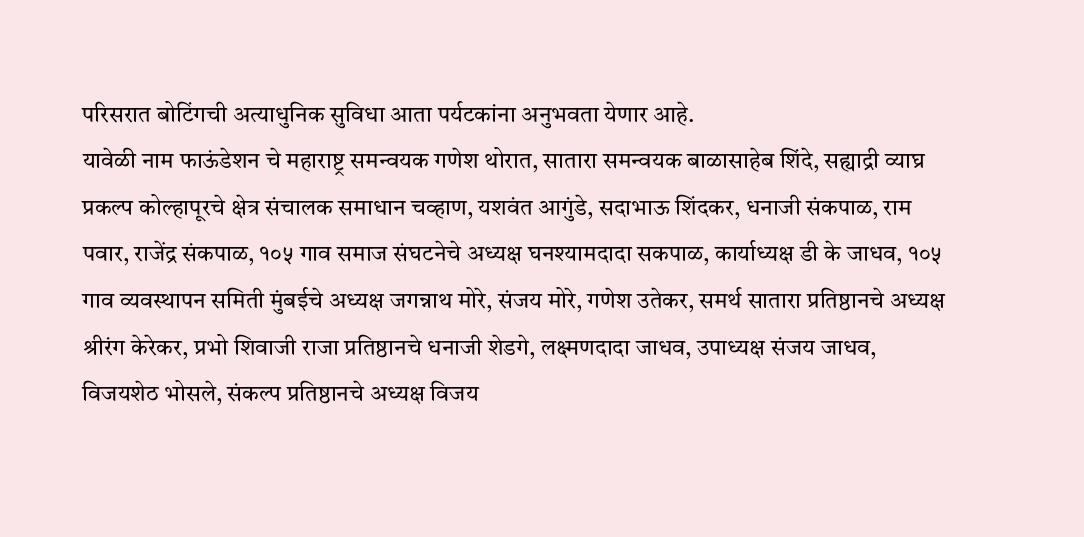परिसरात बोटिंगची अत्याधुनिक सुविधा आता पर्यटकांना अनुभवता येणार आहे.
यावेळी नाम फाऊंडेशन चे महाराष्ट्र समन्वयक गणेश थोरात, सातारा समन्वयक बाळासाहेब शिंदे, सह्याद्री व्याघ्र प्रकल्प कोल्हापूरचे क्षेत्र संचालक समाधान चव्हाण, यशवंत आगुंडे, सदाभाऊ शिंदकर, धनाजी संकपाळ, राम पवार, राजेंद्र संकपाळ, १०५ गाव समाज संघटनेचे अध्यक्ष घनश्यामदादा सकपाळ, कार्याध्यक्ष डी के जाधव, १०५ गाव व्यवस्थापन समिती मुंबईचे अध्यक्ष जगन्नाथ मोरे, संजय मोरे, गणेश उतेकर, समर्थ सातारा प्रतिष्ठानचे अध्यक्ष श्रीरंग केरेकर, प्रभो शिवाजी राजा प्रतिष्ठानचे धनाजी शेडगे, लक्ष्मणदादा जाधव, उपाध्यक्ष संजय जाधव, विजयशेठ भोसले, संकल्प प्रतिष्ठानचे अध्यक्ष विजय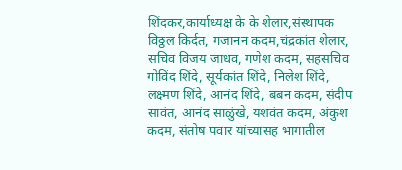शिंदकर,कार्याध्यक्ष के के शेलार,संस्थापक विठ्ठल किर्दत, गजानन कदम,चंद्रकांत शेलार, सचिव विजय जाधव, गणेश कदम, सहसचिव गोविंद शिंदे, सूर्यकांत शिंदे, निलेश शिंदे, लक्ष्मण शिंदे, आनंद शिंदे, बबन कदम, संदीप सावंत, आनंद साळुंखे, यशवंत कदम, अंकुश कदम, संतोष पवार यांच्यासह भागातील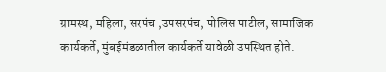ग्रामस्थ, महिला, सरपंच ,उपसरपंच, पोलिस पाटील, सामाजिक कार्यकर्ते, मुंबईमंडळातील कार्यकर्ते यावेळी उपस्थित होते.